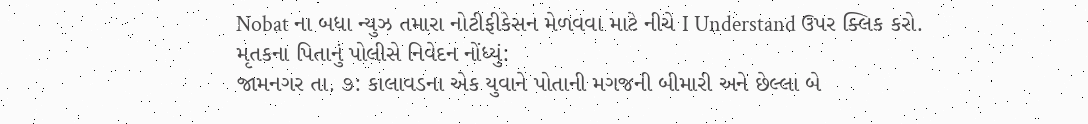Nobat ના બધા ન્યુઝ તમારા નોટીફીકેસન મેળવવા માટે નીચે I Understand ઉપર ક્લિક કરો.
મૃતકના પિતાનું પોલીસે નિવેદન નોંધ્યું:
જામનગર તા. ૭: કાલાવડના એક યુવાને પોતાની મગજની બીમારી અને છેલ્લા બે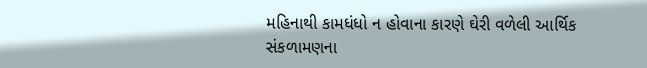મહિનાથી કામધંધો ન હોવાના કારણે ઘેરી વળેલી આર્થિક સંકળામણના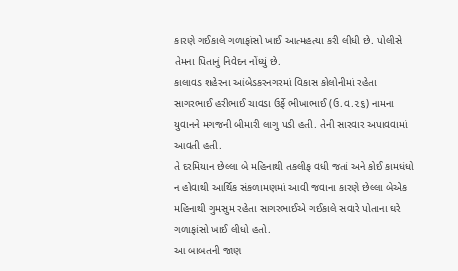કારણે ગઈકાલે ગળાફાંસો ખાઈ આત્મહત્યા કરી લીધી છે. પોલીસે તેમના પિતાનું નિવેદન નોંધ્યું છે.
કાલાવડ શહેરના આંબેડકરનગરમાં વિકાસ કોલોનીમાં રહેતા સાગરભાઈ હરીભાઈ ચાવડા ઉર્ફે ભીખાભાઈ (ઉ.વ.૨૬) નામના યુવાનને મગજની બીમારી લાગુ પડી હતી. તેની સારવાર અપાવવામાં આવતી હતી.
તે દરમિયાન છેલ્લા બે મહિનાથી તકલીફ વધી જતાં અને કોઈ કામધંધો ન હોવાથી આર્થિક સંકળામણમાં આવી જવાના કારણે છેલ્લા બેએક મહિનાથી ગુમસુમ રહેતા સાગરભાઈએ ગઈકાલે સવારે પોતાના ઘરે ગળાફાંસો ખાઈ લીધો હતો.
આ બાબતની જાણ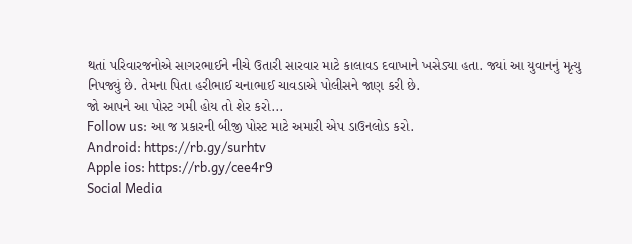થતાં પરિવારજનોએ સાગરભાઈને નીચે ઉતારી સારવાર માટે કાલાવડ દવાખાને ખસેડ્યા હતા. જ્યાં આ યુવાનનું મૃત્યુ નિપજ્યું છે. તેમના પિતા હરીભાઈ ચનાભાઈ ચાવડાએ પોલીસને જાણ કરી છે.
જો આપને આ પોસ્ટ ગમી હોય તો શેર કરો...
Follow us: આ જ પ્રકારની બીજી પોસ્ટ માટે અમારી એપ ડાઉનલોડ કરો.
Android: https://rb.gy/surhtv
Apple ios: https://rb.gy/cee4r9
Social Media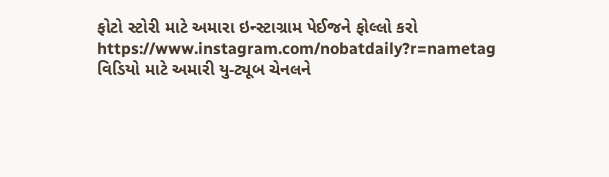ફોટો સ્ટોરી માટે અમારા ઇન્સ્ટાગ્રામ પેઈજને ફોલ્લો કરો
https://www.instagram.com/nobatdaily?r=nametag
વિડિયો માટે અમારી યુ-ટ્યૂબ ચેનલને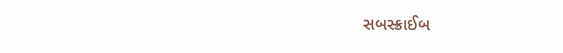સબસ્ક્રાઈબ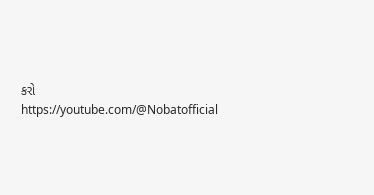કરો
https://youtube.com/@Nobatofficial